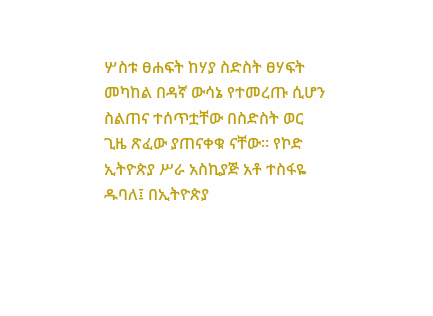ሦስቱ ፀሐፍት ከሃያ ስድስት ፀሃፍት መካከል በዳኛ ውሳኔ የተመረጡ ሲሆን ስልጠና ተሰጥቷቸው በስድስት ወር ጊዜ ጽፈው ያጠናቀቁ ናቸው፡፡ የኮድ ኢትዮጵያ ሥራ አስኪያጅ አቶ ተስፋዬ ዱባለ፤ በኢትዮጵያ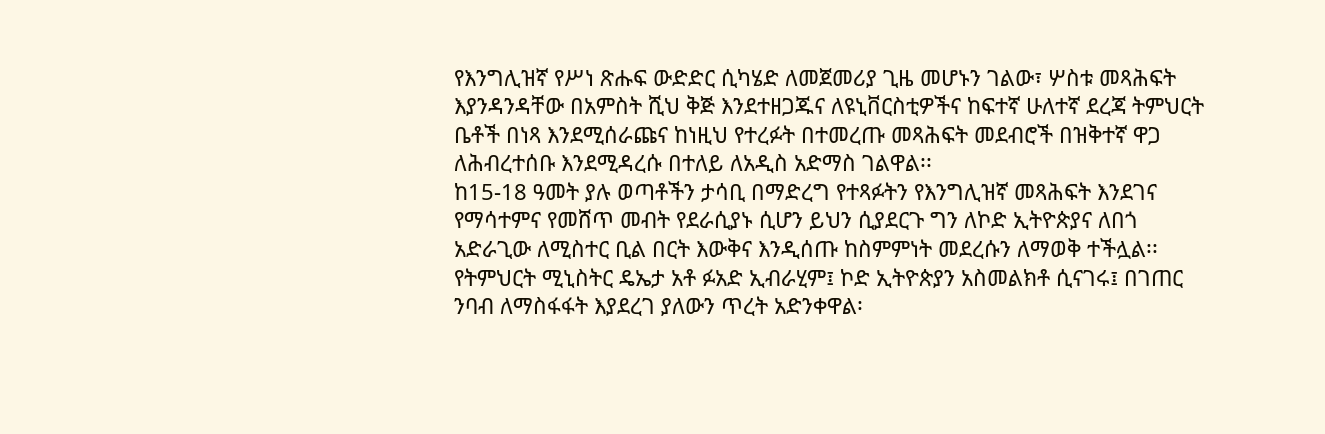የእንግሊዝኛ የሥነ ጽሑፍ ውድድር ሲካሄድ ለመጀመሪያ ጊዜ መሆኑን ገልው፣ ሦስቱ መጻሕፍት እያንዳንዳቸው በአምስት ሺህ ቅጅ እንደተዘጋጁና ለዩኒቨርስቲዎችና ከፍተኛ ሁለተኛ ደረጃ ትምህርት ቤቶች በነጻ እንደሚሰራጩና ከነዚህ የተረፉት በተመረጡ መጻሕፍት መደብሮች በዝቅተኛ ዋጋ ለሕብረተሰቡ እንደሚዳረሱ በተለይ ለአዲስ አድማስ ገልዋል፡፡
ከ15-18 ዓመት ያሉ ወጣቶችን ታሳቢ በማድረግ የተጻፉትን የእንግሊዝኛ መጻሕፍት እንደገና የማሳተምና የመሸጥ መብት የደራሲያኑ ሲሆን ይህን ሲያደርጉ ግን ለኮድ ኢትዮጵያና ለበጎ አድራጊው ለሚስተር ቢል በርት እውቅና እንዲሰጡ ከስምምነት መደረሱን ለማወቅ ተችሏል፡፡የትምህርት ሚኒስትር ዴኤታ አቶ ፉአድ ኢብራሂም፤ ኮድ ኢትዮጵያን አስመልክቶ ሲናገሩ፤ በገጠር ንባብ ለማስፋፋት እያደረገ ያለውን ጥረት አድንቀዋል፡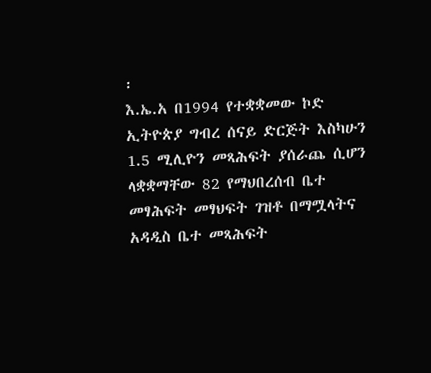፡
እ.ኤ.አ በ1994 የተቋቋመው ኮድ ኢትዮጵያ ግብረ ሰናይ ድርጅት እስካሁን 1.5 ሚሊዮን መጻሕፍት ያሰራጨ ሲሆን ላቋቋማቸው 82 የማህበረሰብ ቤተ መፃሕፍት መፃህፍት ገዝቶ በማሟላትና አዳዲስ ቤተ መጻሕፍት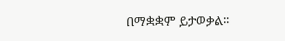በማቋቋም ይታወቃል፡፡